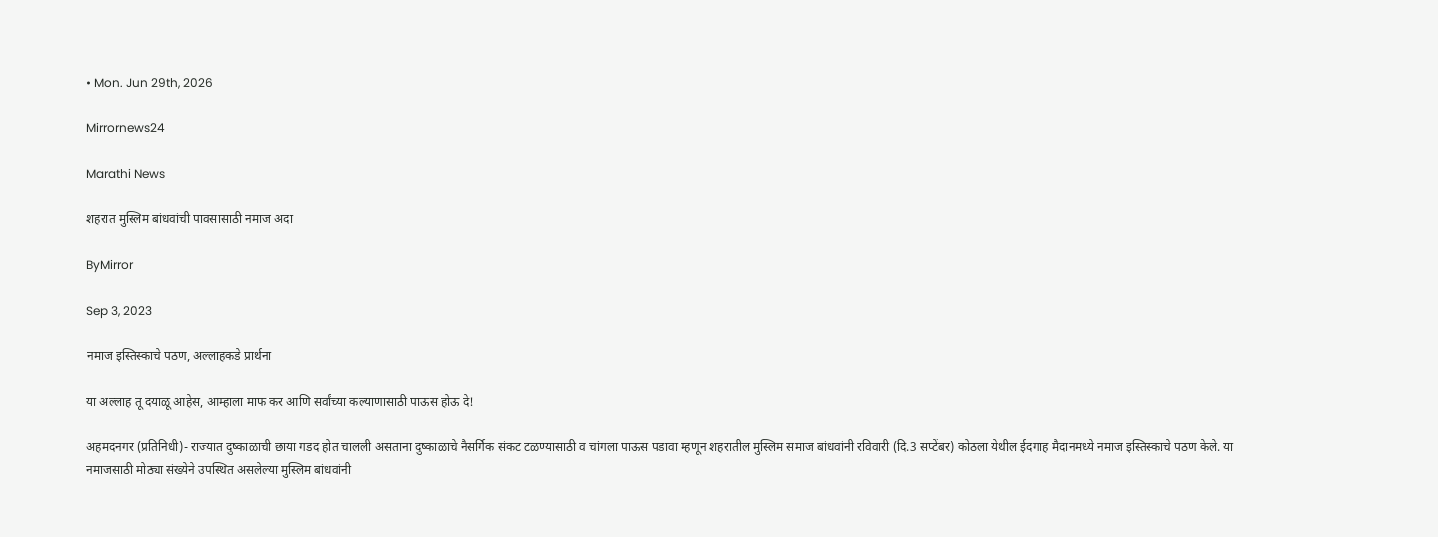• Mon. Jun 29th, 2026

Mirrornews24

Marathi News

शहरात मुस्लिम बांधवांची पावसासाठी नमाज अदा

ByMirror

Sep 3, 2023

नमाज इस्तिस्काचे पठण, अल्लाहकडे प्रार्थना

या अल्लाह तू दयाळू आहेस, आम्हाला माफ कर आणि सर्वांच्या कल्याणासाठी पाऊस होऊ दे!

अहमदनगर (प्रतिनिधी)- राज्यात दुष्काळाची छाया गडद होत चालली असताना दुष्काळाचे नैसर्गिक संकट टळण्यासाठी व चांगला पाऊस पडावा म्हणून शहरातील मुस्लिम समाज बांधवांनी रविवारी (दि.3 सप्टेंबर) कोठला येथील ईदगाह मैदानमध्ये नमाज इस्तिस्काचे पठण केले. या नमाजसाठी मोठ्या संख्येने उपस्थित असलेल्या मुस्लिम बांधवांनी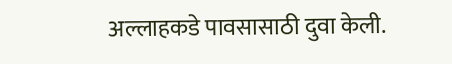अल्लाहकडे पावसासाठी दुवा केली.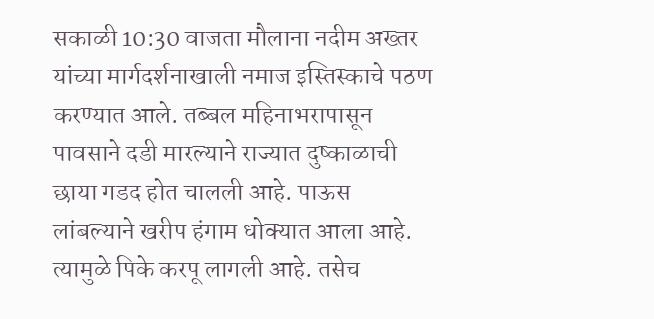सकाळी 10:30 वाजता मौलाना नदीम अख्तर यांच्या मार्गदर्शनाखाली नमाज इस्तिस्काचे पठण करण्यात आले. तब्बल महिनाभरापासून पावसाने दडी मारल्याने राज्यात दुष्काळाची छाया गडद होत चालली आहे. पाऊस लांबल्याने खरीप हंगाम धोक्यात आला आहे. त्यामुळे पिके करपू लागली आहे. तसेच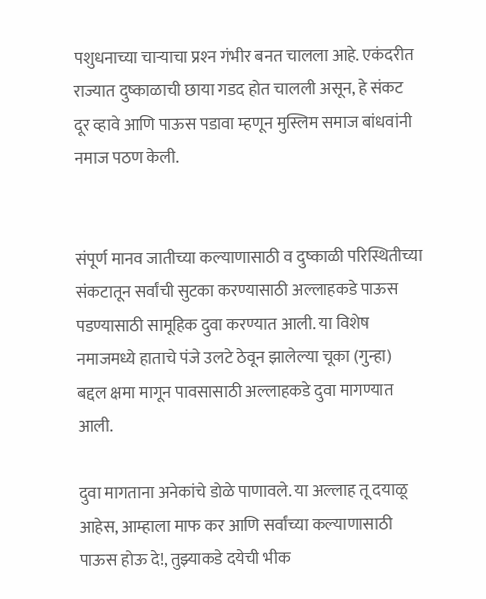पशुधनाच्या चाऱ्याचा प्रश्‍न गंभीर बनत चालला आहे. एकंदरीत राज्यात दुष्काळाची छाया गडद होत चालली असून, हे संकट दूर व्हावे आणि पाऊस पडावा म्हणून मुस्लिम समाज बांधवांनी नमाज पठण केली.


संपूर्ण मानव जातीच्या कल्याणासाठी व दुष्काळी परिस्थितीच्या संकटातून सर्वांची सुटका करण्यासाठी अल्लाहकडे पाऊस पडण्यासाठी सामूहिक दुवा करण्यात आली. या विशेष नमाजमध्ये हाताचे पंजे उलटे ठेवून झालेल्या चूका (गुन्हा) बद्दल क्षमा मागून पावसासाठी अल्लाहकडे दुवा मागण्यात आली.

दुवा मागताना अनेकांचे डोळे पाणावले. या अल्लाह तू दयाळू आहेस, आम्हाला माफ कर आणि सर्वांच्या कल्याणासाठी पाऊस होऊ दे!, तुझ्याकडे दयेची भीक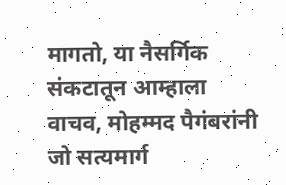मागतो, या नैसर्गिक संकटातून आम्हाला वाचव, मोहम्मद पैगंबरांनी जो सत्यमार्ग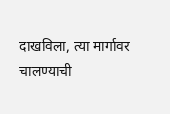दाखविला, त्या मार्गावर चालण्याची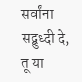सर्वांना सद्बुध्दी दे, तू या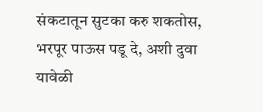संकटातून सुटका करु शकतोस, भरपूर पाऊस पडू दे, अशी दुवा यावेळी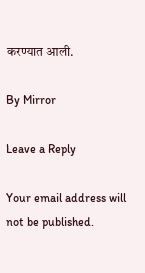करण्यात आली.

By Mirror

Leave a Reply

Your email address will not be published.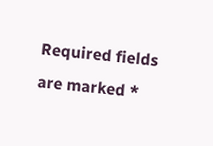Required fields are marked *